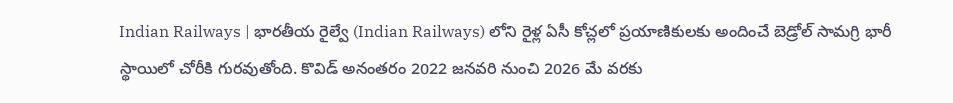Indian Railways | భారతీయ రైల్వే (Indian Railways) లోని రైళ్ల ఏసీ కోచ్లలో ప్రయాణికులకు అందించే బెడ్రోల్ సామగ్రి భారీ స్థాయిలో చోరీకి గురవుతోంది. కొవిడ్ అనంతరం 2022 జనవరి నుంచి 2026 మే వరకు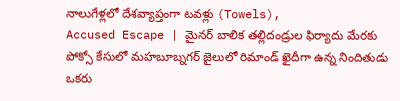నాలుగేళ్లలో దేశవ్యాప్తంగా టవళ్లు (Towels),
Accused Escape | మైనర్ బాలిక తల్లిదండ్రుల ఫిర్యాదు మేరకు పోక్సో కేసులో మహబూబ్నగర్ జైలులో రిమాండ్ ఖైదీగా ఉన్న నిందితుడు ఒకరు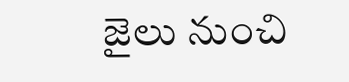జైలు నుంచి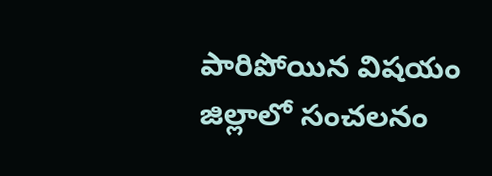పారిపోయిన విషయం జిల్లాలో సంచలనం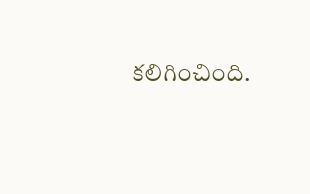కలిగించింది.